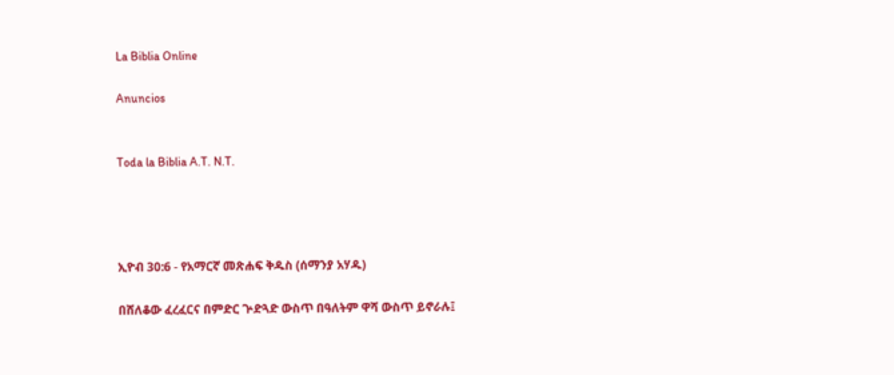La Biblia Online

Anuncios


Toda la Biblia A.T. N.T.




ኢዮብ 30:6 - የአማርኛ መጽሐፍ ቅዱስ (ሰማንያ አሃዱ)

በሸለቆው ፈረፈርና በምድር ጕድጓድ ውስጥ በዓለትም ዋሻ ውስጥ ይኖራሉ፤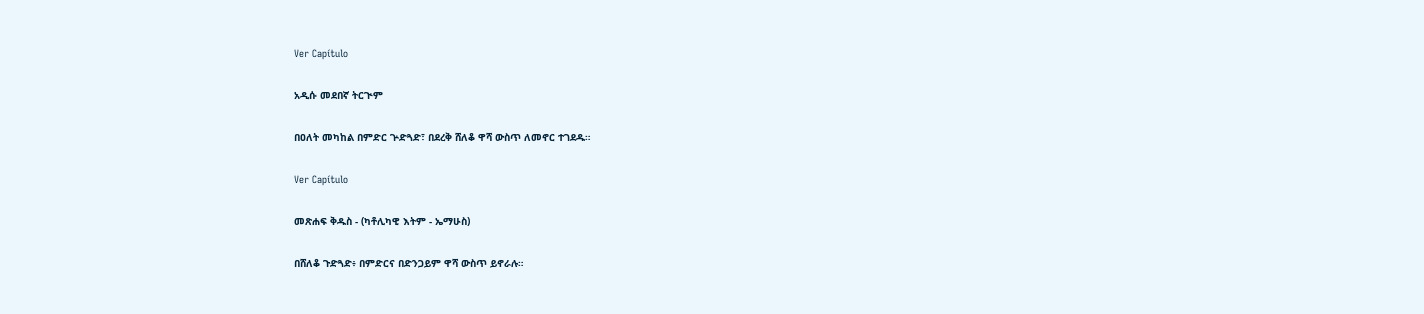Ver Capítulo

አዲሱ መደበኛ ትርጒም

በዐለት መካከል በምድር ጕድጓድ፣ በደረቅ ሸለቆ ዋሻ ውስጥ ለመኖር ተገደዱ።

Ver Capítulo

መጽሐፍ ቅዱስ - (ካቶሊካዊ እትም - ኤማሁስ)

በሸለቆ ጉድጓድ፥ በምድርና በድንጋይም ዋሻ ውስጥ ይኖራሉ።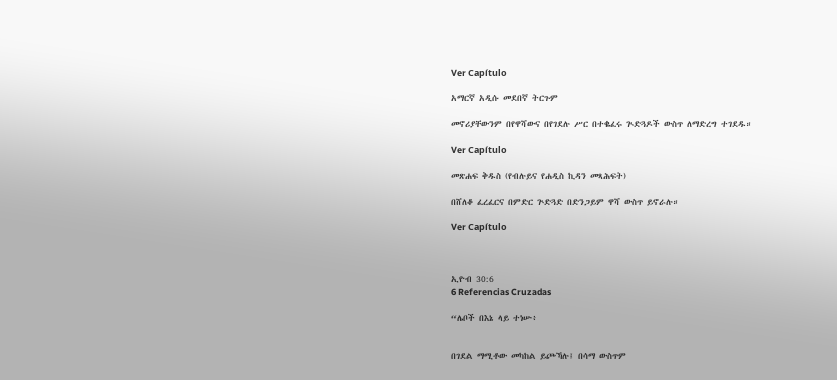Ver Capítulo

አማርኛ አዲሱ መደበኛ ትርጉም

መኖሪያቸውንም በየዋሻውና በየገደሉ ሥር በተቈፈሩ ጒድጓዶች ውስጥ ለማድረግ ተገደዱ።

Ver Capítulo

መጽሐፍ ቅዱስ (የብሉይና የሐዲስ ኪዳን መጻሕፍት)

በሸለቆ ፈረፈርና በምድር ጕድጓድ በድንጋይም ዋሻ ውስጥ ይኖራሉ።

Ver Capítulo



ኢዮብ 30:6
6 Referencias Cruzadas

“ሌቦች በእኔ ላይ ተነሡ፥


በገደል ማሚቶው መካከል ይጮኻሉ፤ በሳማ ውስጥም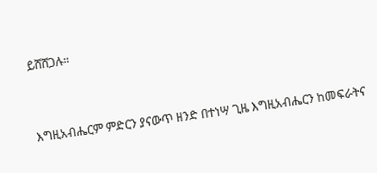ይሸሸጋሉ።


እግዚአብሔርም ምድርን ያናውጥ ዘንድ በተነሣ ጊዜ እግዚአብሔርን ከመፍራትና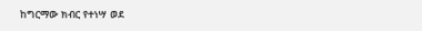ከግርማው ክብር የተነሣ ወደ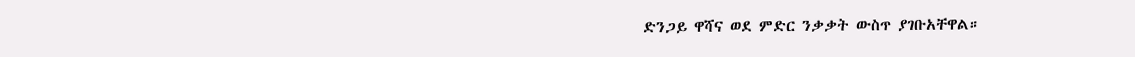ድንጋይ ዋሻና ወደ ምድር ንቃቃት ውስጥ ያገቡአቸዋል።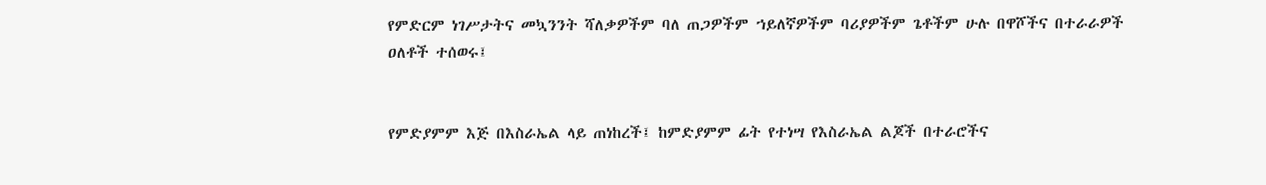የምድርም ነገሥታትና መኳንንት ሻለቃዎችም ባለ ጠጋዎችም ኀይለኛዎችም ባሪያዎችም ጌቶችም ሁሉ በዋሾችና በተራራዎች ዐለቶች ተሰወሩ፤


የምድያምም እጅ በእስራኤል ላይ ጠነከረች፤ ከምድያምም ፊት የተነሣ የእስራኤል ልጆች በተራሮችና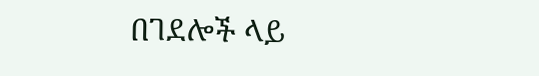በገደሎች ላይ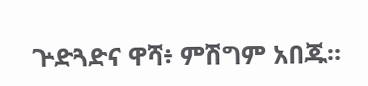ጕድጓድና ዋሻ፥ ምሽግም አበጁ።